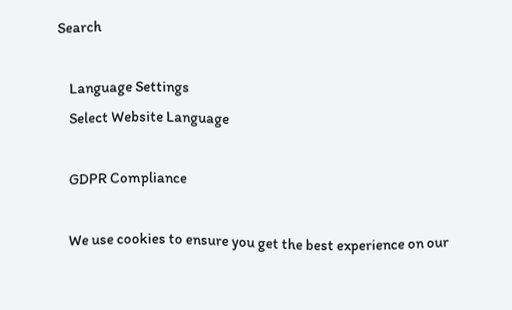Search

    Language Settings
    Select Website Language

    GDPR Compliance

    We use cookies to ensure you get the best experience on our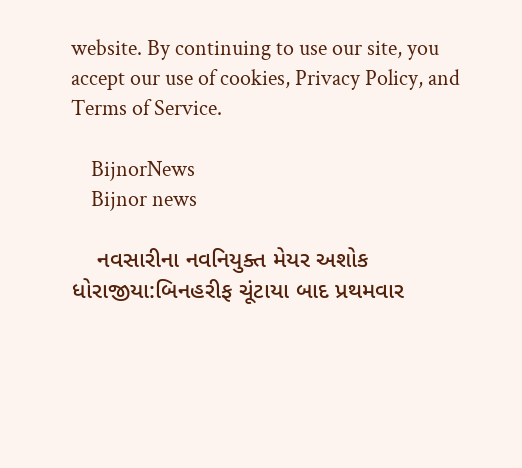website. By continuing to use our site, you accept our use of cookies, Privacy Policy, and Terms of Service.

    BijnorNews
    Bijnor news

    નવસારીના નવનિયુક્ત મેયર અશોક ધોરાજીયા:બિનહરીફ ચૂંટાયા બાદ પ્રથમવાર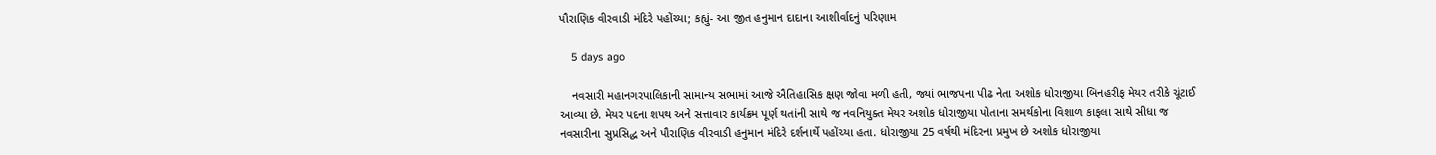પૌરાણિક વીરવાડી મંદિરે પહોંચ્યા; કહ્યું- આ જીત હનુમાન દાદાના આશીર્વાદનું પરિણામ

    5 days ago

    નવસારી મહાનગરપાલિકાની સામાન્ય સભામાં આજે ઐતિહાસિક ક્ષણ જોવા મળી હતી, જ્યાં ભાજપના પીઢ નેતા અશોક ધોરાજીયા બિનહરીફ મેયર તરીકે ચૂંટાઈ આવ્યા છે. મેયર પદના શપથ અને સત્તાવાર કાર્યક્રમ પૂર્ણ થતાંની સાથે જ નવનિયુક્ત મેયર અશોક ધોરાજીયા પોતાના સમર્થકોના વિશાળ કાફલા સાથે સીધા જ નવસારીના સુપ્રસિદ્ધ અને પૌરાણિક વીરવાડી હનુમાન મંદિરે દર્શનાર્થે પહોંચ્યા હતા. ધોરાજીયા 25 વર્ષથી મંદિરના પ્રમુખ છે અશોક ધોરાજીયા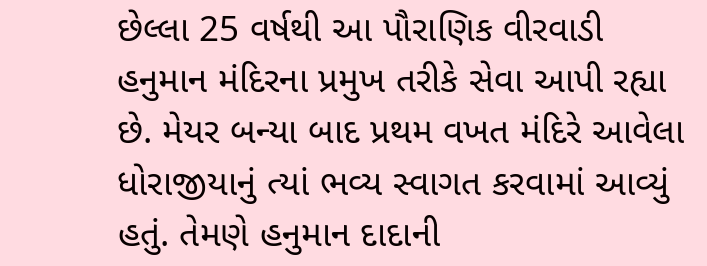છેલ્લા 25 વર્ષથી આ પૌરાણિક વીરવાડી હનુમાન મંદિરના પ્રમુખ તરીકે સેવા આપી રહ્યા છે. મેયર બન્યા બાદ પ્રથમ વખત મંદિરે આવેલા ધોરાજીયાનું ત્યાં ભવ્ય સ્વાગત કરવામાં આવ્યું હતું. તેમણે હનુમાન દાદાની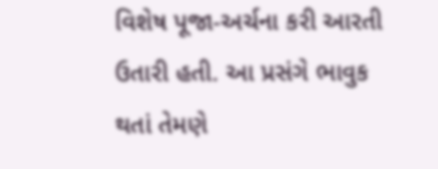વિશેષ પૂજા-અર્ચના કરી આરતી ઉતારી હતી. આ પ્રસંગે ભાવુક થતાં તેમણે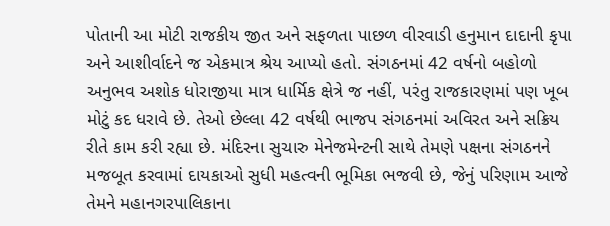પોતાની આ મોટી રાજકીય જીત અને સફળતા પાછળ વીરવાડી હનુમાન દાદાની કૃપા અને આશીર્વાદને જ એકમાત્ર શ્રેય આપ્યો હતો. સંગઠનમાં 42 વર્ષનો બહોળો અનુભવ અશોક ધોરાજીયા માત્ર ધાર્મિક ક્ષેત્રે જ નહીં, પરંતુ રાજકારણમાં પણ ખૂબ મોટું કદ ધરાવે છે. તેઓ છેલ્લા 42 વર્ષથી ભાજપ સંગઠનમાં અવિરત અને સક્રિય રીતે કામ કરી રહ્યા છે. મંદિરના સુચારુ મેનેજમેન્ટની સાથે તેમણે પક્ષના સંગઠનને મજબૂત કરવામાં દાયકાઓ સુધી મહત્વની ભૂમિકા ભજવી છે, જેનું પરિણામ આજે તેમને મહાનગરપાલિકાના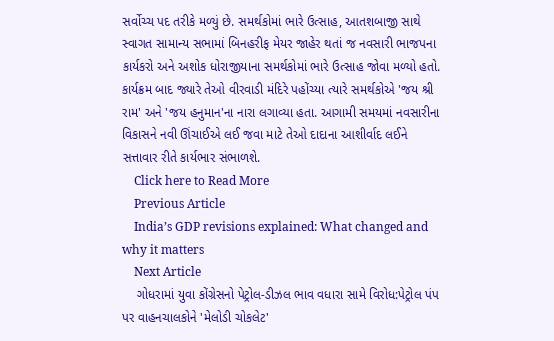સર્વોચ્ચ પદ તરીકે મળ્યું છે. સમર્થકોમાં ભારે ઉત્સાહ, આતશબાજી સાથે સ્વાગત સામાન્ય સભામાં બિનહરીફ મેયર જાહેર થતાં જ નવસારી ભાજપના કાર્યકરો અને અશોક ધોરાજીયાના સમર્થકોમાં ભારે ઉત્સાહ જોવા મળ્યો હતો. કાર્યક્રમ બાદ જ્યારે તેઓ વીરવાડી મંદિરે પહોંચ્યા ત્યારે સમર્થકોએ 'જય શ્રી રામ' અને 'જય હનુમાન'ના નારા લગાવ્યા હતા. આગામી સમયમાં નવસારીના વિકાસને નવી ઊંચાઈએ લઈ જવા માટે તેઓ દાદાના આશીર્વાદ લઈને સત્તાવાર રીતે કાર્યભાર સંભાળશે.
    Click here to Read More
    Previous Article
    India’s GDP revisions explained: What changed and why it matters
    Next Article
    ગોધરામાં યુવા કોંગ્રેસનો પેટ્રોલ-ડીઝલ ભાવ વધારા સામે વિરોધ:પેટ્રોલ પંપ પર વાહનચાલકોને 'મેલોડી ચોકલેટ'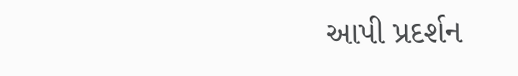આપી પ્રદર્શન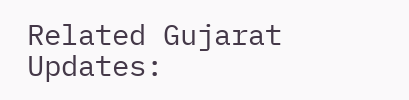Related Gujarat Updates: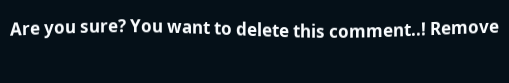Are you sure? You want to delete this comment..! Remove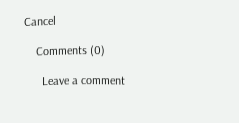Cancel

    Comments (0)

      Leave a comment